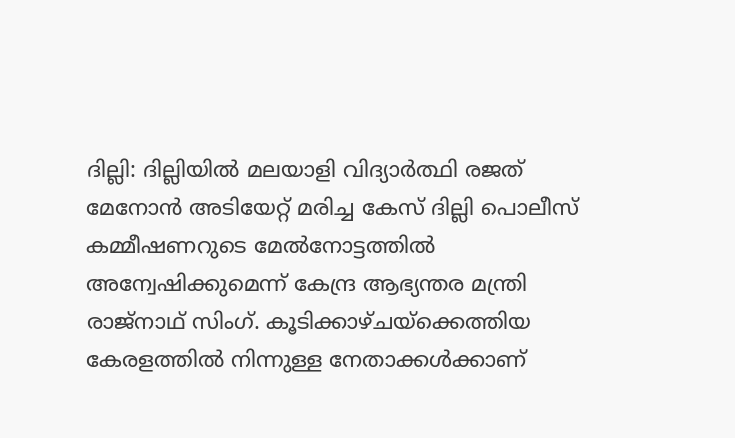ദില്ലി: ദില്ലിയില്‍ മലയാളി വിദ്യാര്‍ത്ഥി രജത് മേനോന്‍ അടിയേറ്റ് മരിച്ച കേസ് ദില്ലി പൊലീസ് കമ്മീഷണറുടെ മേല്‍നോട്ടത്തില്‍ അന്വേഷിക്കുമെന്ന് കേന്ദ്ര ആഭ്യന്തര മന്ത്രി രാജ്‌നാഥ് സിംഗ്. കൂടിക്കാഴ്ചയ്‌ക്കെത്തിയ കേരളത്തില്‍ നിന്നുള്ള നേതാക്കള്‍ക്കാണ്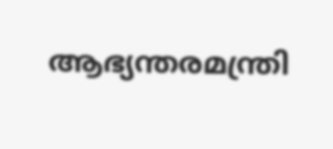ആഭ്യന്തരമന്ത്രി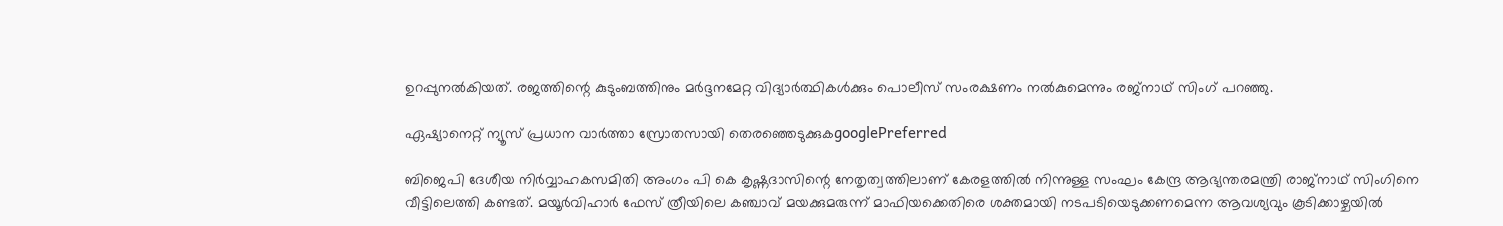ഉറപ്പുനല്‍കിയത്. രജത്തിന്റെ കുടുംബത്തിനും മര്‍ദ്ദനമേറ്റ വിദ്യാര്‍ത്ഥികള്‍ക്കും പൊലീസ് സംരക്ഷണം നല്‍കുമെന്നും രജ്‌നാഥ് സിംഗ് പറഞ്ഞു.

ഏഷ്യാനെറ്റ് ന്യൂസ് പ്രധാന വാർത്താ സ്രോതസായി തെരഞ്ഞെടുക്കുകgooglePreferred

ബിജെപി ദേശീയ നിര്‍വ്വാഹകസമിതി അംഗം പി കെ കൃഷ്ണദാസിന്റെ നേതൃത്വത്തിലാണ് കേരളത്തില്‍ നിന്നുള്ള സംഘം കേന്ദ്ര ആഭ്യന്തരമന്ത്രി രാജ്‌നാഥ് സിംഗിനെ വീട്ടിലെത്തി കണ്ടത്. മയൂര്‍വിഹാര്‍ ഫേസ് ത്രീയിലെ കഞ്ചാവ് മയക്കുമരുന്ന് മാഫിയക്കെതിരെ ശക്തമായി നടപടിയെടുക്കണമെന്ന ആവശ്യവും കൂടിക്കാഴ്ചയില്‍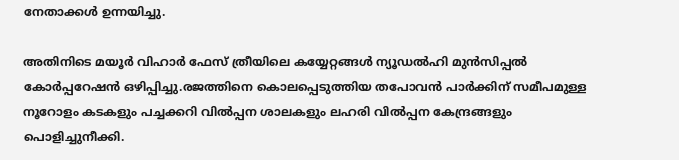നേതാക്കള്‍ ഉന്നയിച്ചു.

അതിനിടെ മയൂര്‍ വിഹാര്‍ ഫേസ് ത്രീയിലെ കയ്യേറ്റങ്ങള്‍ ന്യൂഡല്‍ഹി മുന്‍സിപ്പല്‍ കോര്‍പ്പറേഷന്‍ ഒഴിപ്പിച്ചു.രജത്തിനെ കൊലപ്പെടുത്തിയ തപോവന്‍ പാര്‍ക്കിന് സമീപമുള്ള നൂറോളം കടകളും പച്ചക്കറി വില്‍പ്പന ശാലകളും ലഹരി വില്‍പ്പന കേന്ദ്രങ്ങളും പൊളിച്ചുനീക്കി.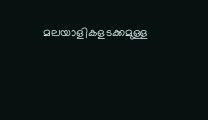മലയാളികളടക്കമുള്ള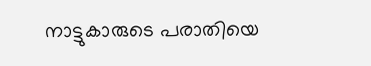നാട്ടുകാരുടെ പരാതിയെ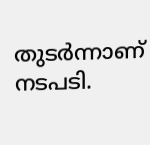തുടര്‍ന്നാണ് നടപടി.